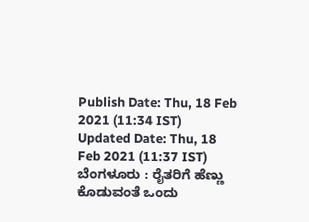Publish Date: Thu, 18 Feb 2021 (11:34 IST)
Updated Date: Thu, 18 Feb 2021 (11:37 IST)
ಬೆಂಗಳೂರು : ರೈತರಿಗೆ ಹೆಣ್ಣು ಕೊಡುವಂತೆ ಒಂದು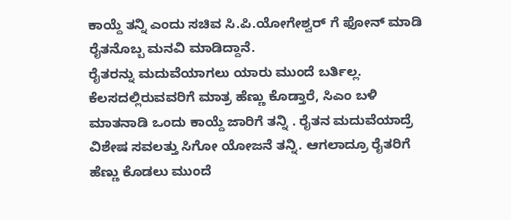ಕಾಯ್ದೆ ತನ್ನಿ ಎಂದು ಸಚಿವ ಸಿ.ಪಿ.ಯೋಗೇಶ್ವರ್ ಗೆ ಫೋನ್ ಮಾಡಿ ರೈತನೊಬ್ಬ ಮನವಿ ಮಾಡಿದ್ದಾನೆ.
ರೈತರನ್ನು ಮದುವೆಯಾಗಲು ಯಾರು ಮುಂದೆ ಬರ್ತಿಲ್ಲ. ಕೆಲಸದಲ್ಲಿರುವವರಿಗೆ ಮಾತ್ರ ಹೆಣ್ಣು ಕೊಡ್ತಾರೆ, ಸಿಎಂ ಬಳಿ ಮಾತನಾಡಿ ಒಂದು ಕಾಯ್ದೆ ಜಾರಿಗೆ ತನ್ನಿ . ರೈತನ ಮದುವೆಯಾದ್ರೆ ವಿಶೇಷ ಸವಲತ್ತು ಸಿಗೋ ಯೋಜನೆ ತನ್ನಿ. ಆಗಲಾದ್ರೂ ರೈತರಿಗೆ ಹೆಣ್ಣು ಕೊಡಲು ಮುಂದೆ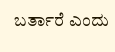ಬರ್ತಾರೆ ಎಂದು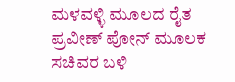ಮಳವಳ್ಳಿ ಮೂಲದ ರೈತ ಪ್ರವೀಣ್ ಪೋನ್ ಮೂಲಕ ಸಚಿವರ ಬಳಿ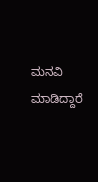ಮನವಿ ಮಾಡಿದ್ದಾರೆ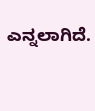ಎನ್ನಲಾಗಿದೆ.